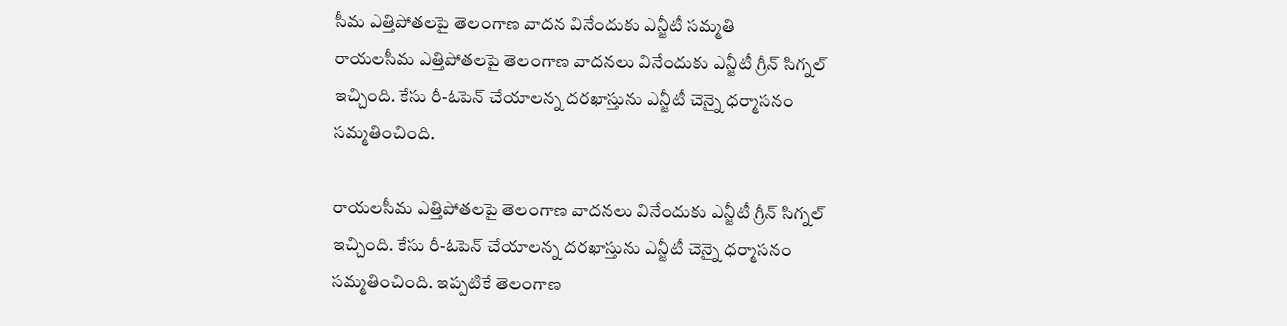సీమ ఎత్తిపోతలపై తెలంగాణ వాదన వినేందుకు ఎన్జీటీ సమ్మతి
రాయలసీమ ఎత్తిపోతలపై తెలంగాణ వాదనలు వినేందుకు ఎన్జీటీ గ్రీన్ సిగ్నల్ ఇచ్చింది. కేసు రీ-ఓపెన్ చేయాలన్న దరఖాస్తును ఎన్జీటీ చెన్నై ధర్మాసనం సమ్మతించింది.

రాయలసీమ ఎత్తిపోతలపై తెలంగాణ వాదనలు వినేందుకు ఎన్జీటీ గ్రీన్ సిగ్నల్ ఇచ్చింది. కేసు రీ-ఓపెన్ చేయాలన్న దరఖాస్తును ఎన్జీటీ చెన్నై ధర్మాసనం సమ్మతించింది. ఇప్పటికే తెలంగాణ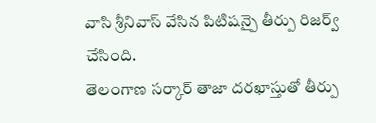వాసి శ్రీనివాస్ వేసిన పిటిషన్పై తీర్పు రిజర్వ్ చేసింది.
తెలంగాణ సర్కార్ తాజా దరఖాస్తుతో తీర్పు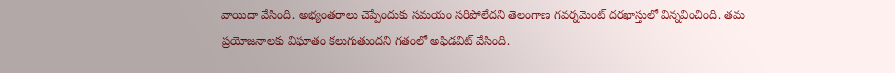వాయిదా వేసింది. అభ్యంతరాలు చెప్పేందుకు సమయం సరిపోలేదని తెలంగాణ గవర్నమెంట్ దరఖాస్తులో విన్నవించింది. తమ ప్రయోజనాలకు విఘాతం కలుగుతుందని గతంలో అఫిడవిట్ వేసింది.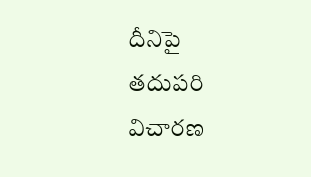దీనిపై తదుపరి విచారణ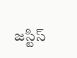జస్టిస్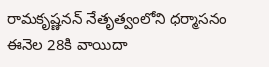రామకృష్ణనన్ నేతృత్వంలోని ధర్మాసనం ఈనెల 28కి వాయిదా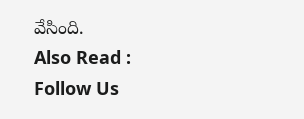వేసింది.
Also Read :
Follow Us